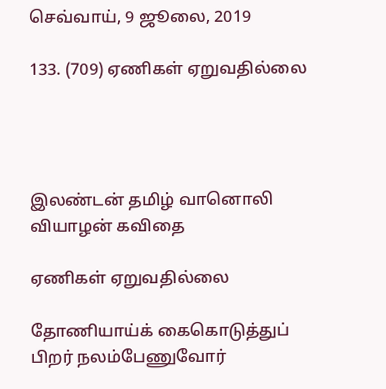செவ்வாய், 9 ஜூலை, 2019

133. (709) ஏணிகள் ஏறுவதில்லை




இலண்டன் தமிழ் வானொலி வியாழன் கவிதை

ஏணிகள் ஏறுவதில்லை

தோணியாய்க் கைகொடுத்துப் பிறர் நலம்பேணுவோர்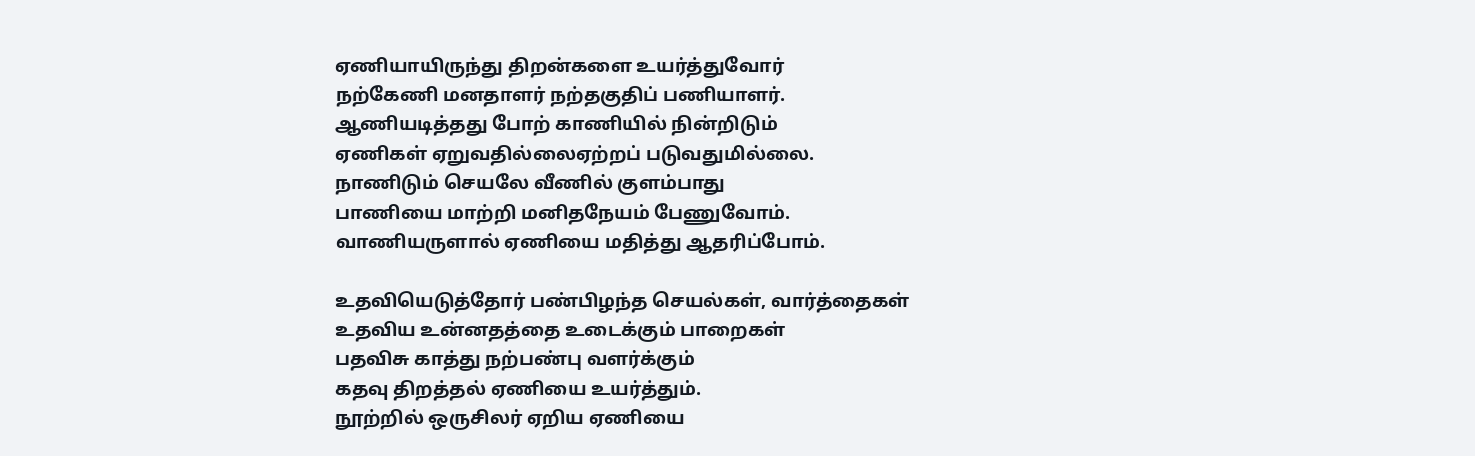ஏணியாயிருந்து திறன்களை உயர்த்துவோர்
நற்கேணி மனதாளர் நற்தகுதிப் பணியாளர்.
ஆணியடித்தது போற் காணியில் நின்றிடும்
ஏணிகள் ஏறுவதில்லைஏற்றப் படுவதுமில்லை.
நாணிடும் செயலே வீணில் குளம்பாது
பாணியை மாற்றி மனிதநேயம் பேணுவோம்.
வாணியருளால் ஏணியை மதித்து ஆதரிப்போம்.

உதவியெடுத்தோர் பண்பிழந்த செயல்கள், வார்த்தைகள்
உதவிய உன்னதத்தை உடைக்கும் பாறைகள்
பதவிசு காத்து நற்பண்பு வளர்க்கும்
கதவு திறத்தல் ஏணியை உயர்த்தும்.
நூற்றில் ஒருசிலர் ஏறிய ஏணியை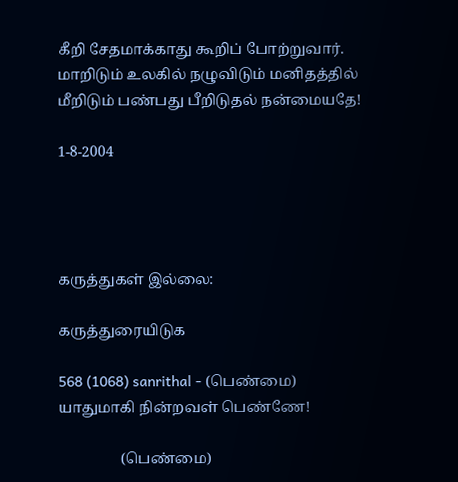கீறி சேதமாக்காது கூறிப் போற்றுவார்.
மாறிடும் உலகில் நழுவிடும் மனிதத்தில்
மீறிடும் பண்பது பீறிடுதல் நன்மையதே!

1-8-2004




கருத்துகள் இல்லை:

கருத்துரையிடுக

568 (1068) sanrithal - (பெண்மை) யாதுமாகி நின்றவள் பெண்ணே!

                 (பெண்மை)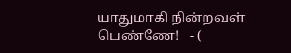யாதுமாகி நின்றவள் பெண்ணே!   - (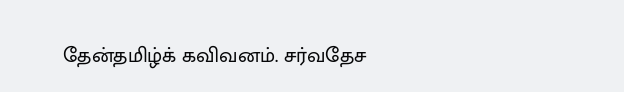தேன்தமிழ்க் கவிவனம். சர்வதேச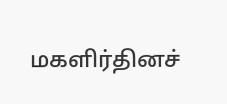மகளிர்தினச்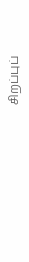சிறப்புப்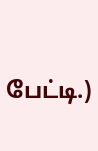பேட்டி.)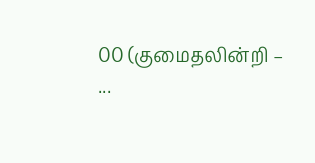00 (குமைதலின்றி – ...